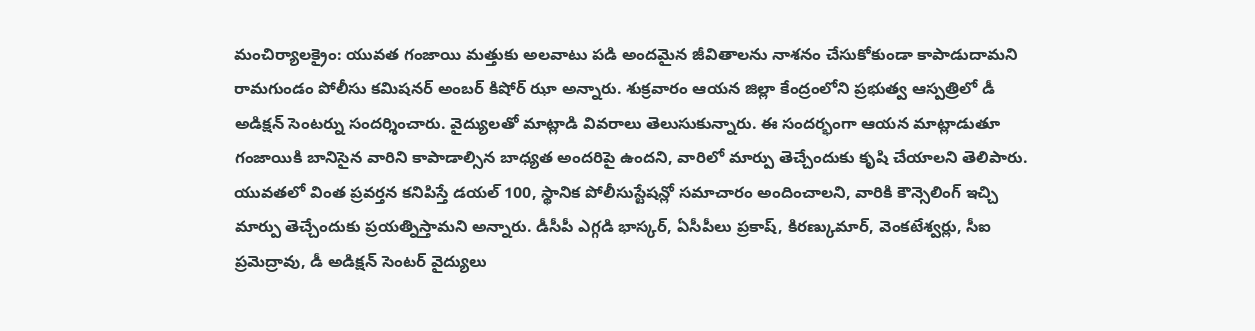మంచిర్యాలక్రైం: యువత గంజాయి మత్తుకు అలవాటు పడి అందమైన జీవితాలను నాశనం చేసుకోకుండా కాపాడుదామని రామగుండం పోలీసు కమిషనర్ అంబర్ కిషోర్ ఝా అన్నారు. శుక్రవారం ఆయన జిల్లా కేంద్రంలోని ప్రభుత్వ ఆస్పత్రిలో డీ అడిక్షన్ సెంటర్ను సందర్శించారు. వైద్యులతో మాట్లాడి వివరాలు తెలుసుకున్నారు. ఈ సందర్భంగా ఆయన మాట్లాడుతూ గంజాయికి బానిసైన వారిని కాపాడాల్సిన బాధ్యత అందరిపై ఉందని, వారిలో మార్పు తెచ్చేందుకు కృషి చేయాలని తెలిపారు. యువతలో వింత ప్రవర్తన కనిపిస్తే డయల్ 100, స్థానిక పోలీసుస్టేషన్లో సమాచారం అందించాలని, వారికి కౌన్సెలింగ్ ఇచ్చి మార్పు తెచ్చేందుకు ప్రయత్నిస్తామని అన్నారు. డీసీపీ ఎగ్గడి భాస్కర్, ఏసీపీలు ప్రకాష్, కిరణ్కుమార్, వెంకటేశ్వర్లు, సీఐ ప్రమెద్రావు, డీ అడిక్షన్ సెంటర్ వైద్యులు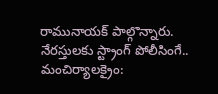రామునాయక్ పాల్గొన్నారు.
నేరస్తులకు స్ట్రాంగ్ పోలీసింగే..
మంచిర్యాలక్రైం: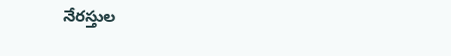నేరస్తుల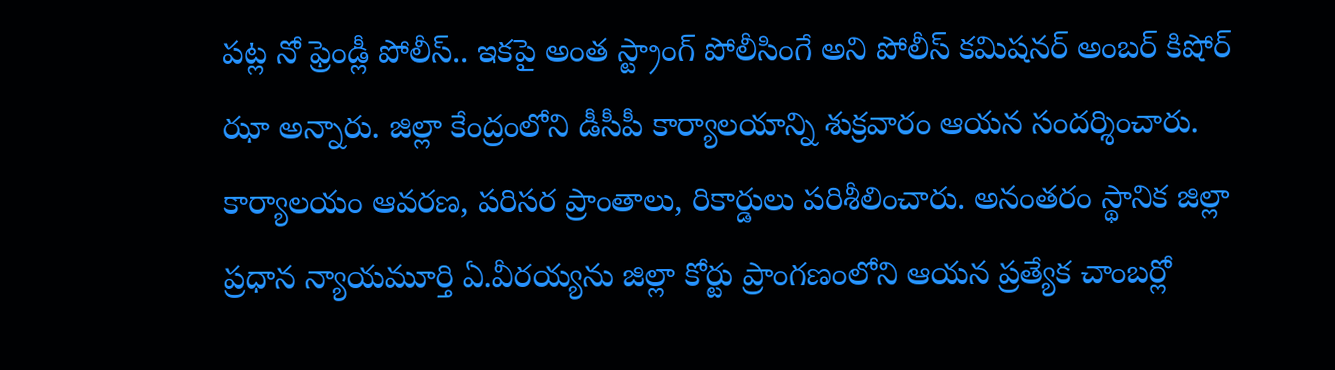పట్ల నో ఫ్రెండ్లీ పోలీస్.. ఇకపై అంత స్ట్రాంగ్ పోలీసింగే అని పోలీస్ కమిషనర్ అంబర్ కిషోర్ ఝా అన్నారు. జిల్లా కేంద్రంలోని డీసీపీ కార్యాలయాన్ని శుక్రవారం ఆయన సందర్శించారు. కార్యాలయం ఆవరణ, పరిసర ప్రాంతాలు, రికార్డులు పరిశీలించారు. అనంతరం స్థానిక జిల్లా ప్రధాన న్యాయమూర్తి ఏ.వీరయ్యను జిల్లా కోర్టు ప్రాంగణంలోని ఆయన ప్రత్యేక చాంబర్లో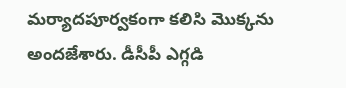మర్యాదపూర్వకంగా కలిసి మొక్కను అందజేశారు. డీసీపీ ఎగ్గడి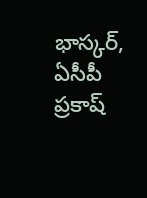భాస్కర్, ఏసీపీ ప్రకాష్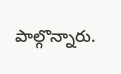పాల్గొన్నారు.